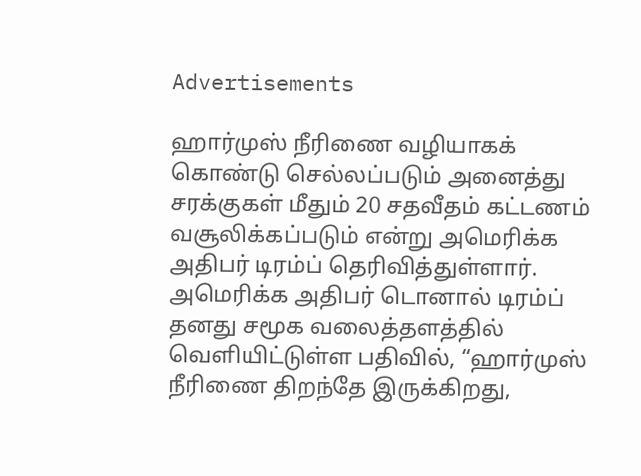Advertisements

ஹார்முஸ் நீரிணை வழியாகக் கொண்டு செல்லப்படும் அனைத்து சரக்குகள் மீதும் 20 சதவீதம் கட்டணம் வசூலிக்கப்படும் என்று அமெரிக்க அதிபர் டிரம்ப் தெரிவித்துள்ளார்.
அமெரிக்க அதிபர் டொனால் டிரம்ப் தனது சமூக வலைத்தளத்தில் வெளியிட்டுள்ள பதிவில், “ஹார்முஸ் நீரிணை திறந்தே இருக்கிறது,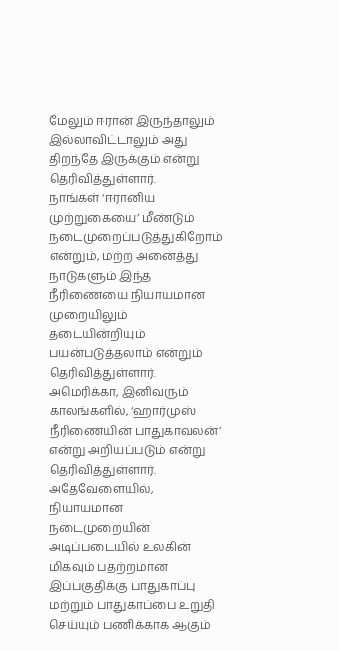மேலும் ஈரான் இருந்தாலும் இல்லாவிட்டாலும் அது திறந்தே இருக்கும் என்று தெரிவித்துள்ளார்.
நாங்கள் ‘ஈரானிய முற்றுகையை’ மீண்டும் நடைமுறைப்படுத்துகிறோம் என்றும், மற்ற அனைத்து நாடுகளும் இந்த நீரிணையை நியாயமான முறையிலும் தடையின்றியும் பயன்படுத்தலாம் என்றும் தெரிவித்துள்ளார்.
அமெரிக்கா, இனிவரும் காலங்களில், ‘ஹார்முஸ் நீரிணையின் பாதுகாவலன்’ என்று அறியப்படும் என்று தெரிவித்துள்ளார். அதேவேளையில், நியாயமான நடைமுறையின் அடிப்படையில் உலகின் மிகவும் பதற்றமான இப்பகுதிக்கு பாதுகாப்பு மற்றும் பாதுகாப்பை உறுதி செய்யும் பணிக்காக ஆகும்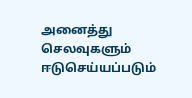அனைத்து செலவுகளும் ஈடுசெய்யப்படும்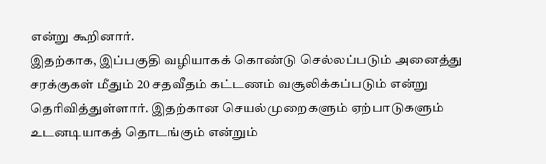என்று கூறினார்.
இதற்காக, இப்பகுதி வழியாகக் கொண்டு செல்லப்படும் அனைத்து சரக்குகள் மீதும் 20 சதவீதம் கட்டணம் வசூலிக்கப்படும் என்று தெரிவித்துள்ளார். இதற்கான செயல்முறைகளும் ஏற்பாடுகளும் உடனடியாகத் தொடங்கும் என்றும்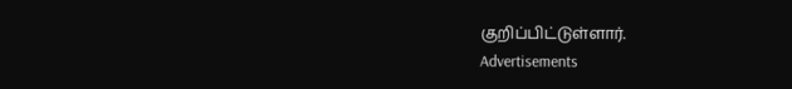குறிப்பிட்டுள்ளார்.
Advertisements